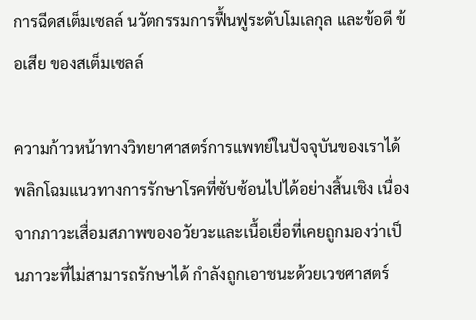การฉีดสเต็มเซลล์ นวัตกรรมการฟื้นฟูระดับโมเลกุล และข้อดี ข้อเสีย ของสเต็มเซลล์

ความก้าวหน้าทางวิทยาศาสตร์การแพทย์ในปัจจุบันของเราได้พลิกโฉมแนวทางการรักษาโรคที่ซับซ้อนไปได้อย่างสิ้นเชิง เนื่องจากภาวะเสื่อมสภาพของอวัยวะและเนื้อเยื่อที่เคยถูกมองว่าเป็นภาวะที่ไม่สามารถรักษาได้ กำลังถูกเอาชนะด้วยเวชศาสตร์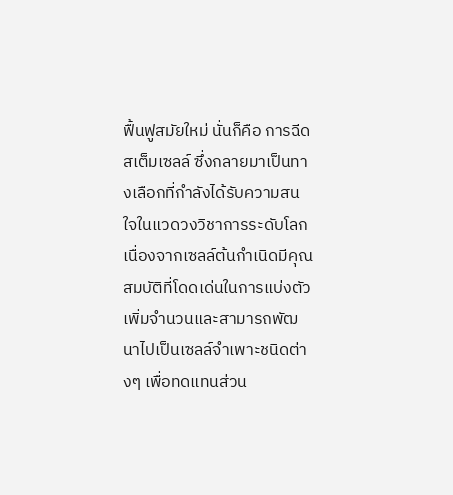ฟื้นฟูสมัยใหม่ นั่นก็คือ การฉีดสเต็มเซลล์ ซึ่งกลายมาเป็นทางเลือกที่กำลังได้รับความสนใจในแวดวงวิชาการระดับโลก เนื่องจากเซลล์ต้นกำเนิดมีคุณสมบัติที่โดดเด่นในการแบ่งตัวเพิ่มจำนวนและสามารถพัฒนาไปเป็นเซลล์จำเพาะชนิดต่างๆ เพื่อทดแทนส่วน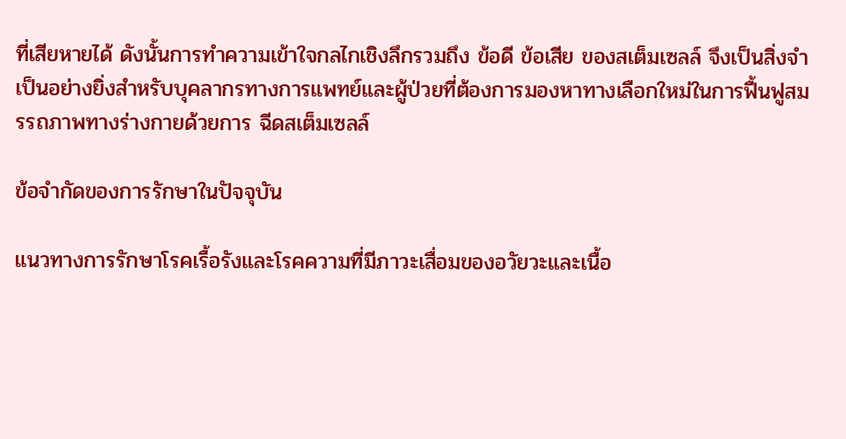ที่เสียหายได้ ดังนั้นการทำความเข้าใจกลไกเชิงลึกรวมถึง ข้อดี ข้อเสีย ของสเต็มเซลล์ จึงเป็นสิ่งจำเป็นอย่างยิ่งสำหรับบุคลากรทางการแพทย์และผู้ป่วยที่ต้องการมองหาทางเลือกใหม่ในการฟื้นฟูสมรรถภาพทางร่างกายด้วยการ ฉีดสเต็มเซลล์

ข้อจำกัดของการรักษาในปัจจุบัน

แนวทางการรักษาโรคเรื้อรังและโรคความที่มีภาวะเสื่อมของอวัยวะและเนื้อ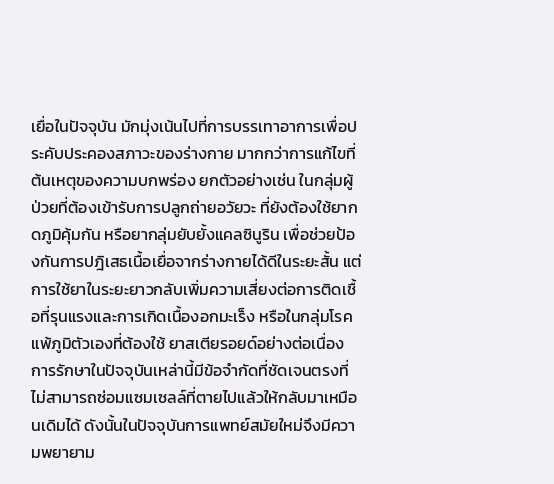เยื่อในปัจจุบัน มักมุ่งเน้นไปที่การบรรเทาอาการเพื่อประคับประคองสภาวะของร่างกาย มากกว่าการแก้ไขที่ต้นเหตุของความบกพร่อง ยกตัวอย่างเช่น ในกลุ่มผู้ป่วยที่ต้องเข้ารับการปลูกถ่ายอวัยวะ ที่ยังต้องใช้ยากดภูมิคุ้มกัน หรือยากลุ่มยับยั้งแคลซินูริน เพื่อช่วยป้องกันการปฎิเสธเนื้อเยื่อจากร่างกายได้ดีในระยะสั้น แต่การใช้ยาในระยะยาวกลับเพิ่มความเสี่ยงต่อการติดเชื้อที่รุนแรงและการเกิดเนื้องอกมะเร็ง หรือในกลุ่มโรคแพ้ภูมิตัวเองที่ต้องใช้ ยาสเตียรอยด์อย่างต่อเนื่อง การรักษาในปัจจุบันเหล่านี้มีข้อจำกัดที่ชัดเจนตรงที่ไม่สามารถซ่อมแซมเซลล์ที่ตายไปแล้วให้กลับมาเหมือนเดิมได้ ดังนั้นในปัจจุบันการแพทย์สมัยใหม่จึงมีความพยายาม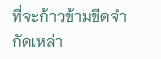ที่จะก้าวข้ามขีดจำกัดเหล่า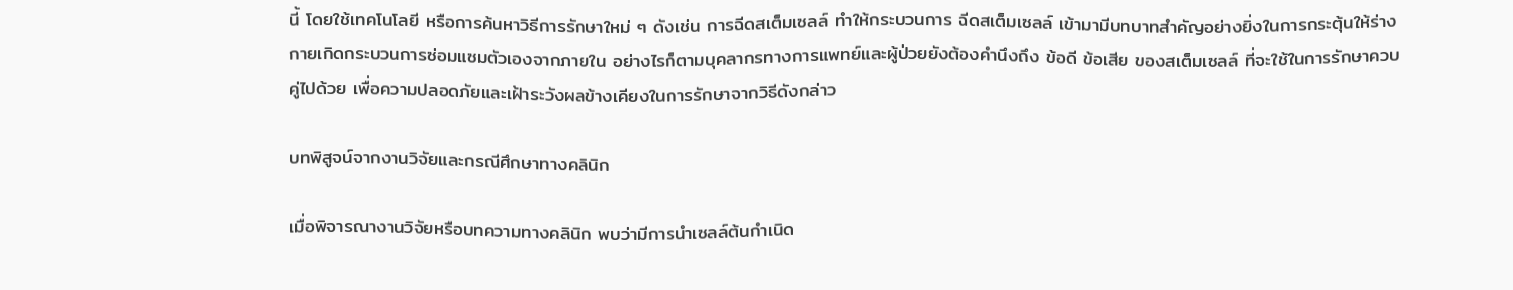นี้ โดยใช้เทคโนโลยี หรือการค้นหาวิธีการรักษาใหม่ ๆ ดังเช่น การฉีดสเต็มเซลล์ ทำให้กระบวนการ ฉีดสเต็มเซลล์ เข้ามามีบทบาทสำคัญอย่างยิ่งในการกระตุ้นให้ร่างกายเกิดกระบวนการซ่อมแซมตัวเองจากภายใน อย่างไรก็ตามบุคลากรทางการแพทย์และผู้ป่วยยังต้องคำนึงถึง ข้อดี ข้อเสีย ของสเต็มเซลล์ ที่จะใช้ในการรักษาควบคู่ไปด้วย เพื่อความปลอดภัยและเฝ้าระวังผลข้างเคียงในการรักษาจากวิธีดังกล่าว

บทพิสูจน์จากงานวิจัยและกรณีศึกษาทางคลินิก

เมื่อพิจารณางานวิจัยหรือบทความทางคลินิก พบว่ามีการนำเซลล์ต้นกำเนิด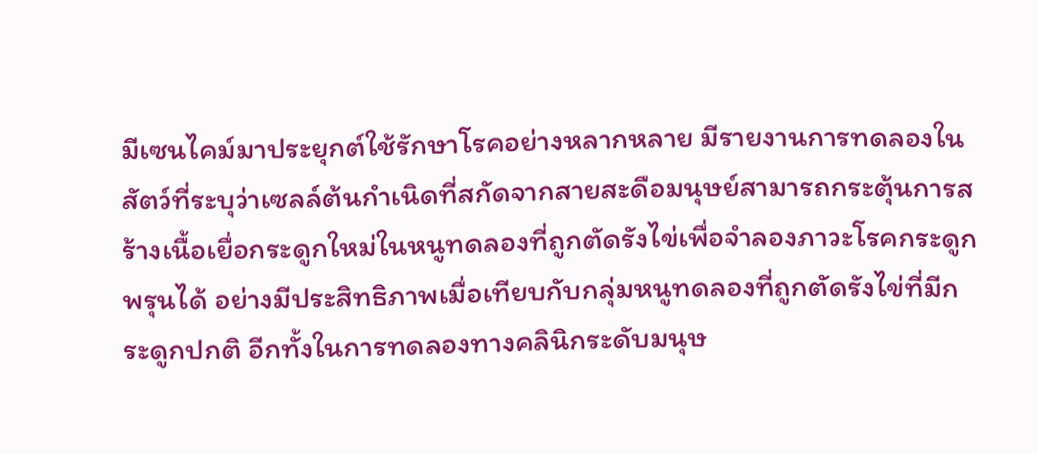มีเซนไคม์มาประยุกต์ใช้รักษาโรคอย่างหลากหลาย มีรายงานการทดลองในสัตว์ที่ระบุว่าเซลล์ต้นกำเนิดที่สกัดจากสายสะดือมนุษย์สามารถกระตุ้นการสร้างเนื้อเยื่อกระดูกใหม่ในหนูทดลองที่ถูกตัดรังไข่เพื่อจำลองภาวะโรคกระดูกพรุนได้ อย่างมีประสิทธิภาพเมื่อเทียบกับกลุ่มหนูทดลองที่ถูกตัดรังไข่ที่มีกระดูกปกติ อีกทั้งในการทดลองทางคลินิกระดับมนุษ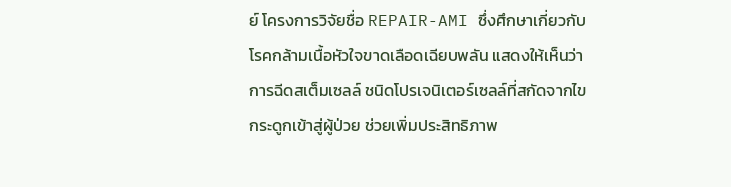ย์ โครงการวิจัยชื่อ REPAIR-AMI ซึ่งศึกษาเกี่ยวกับโรคกล้ามเนื้อหัวใจขาดเลือดเฉียบพลัน แสดงให้เห็นว่าการฉีดสเต็มเซลล์ ชนิดโปรเจนิเตอร์เซลล์ที่สกัดจากไขกระดูกเข้าสู่ผู้ป่วย ช่วยเพิ่มประสิทธิภาพ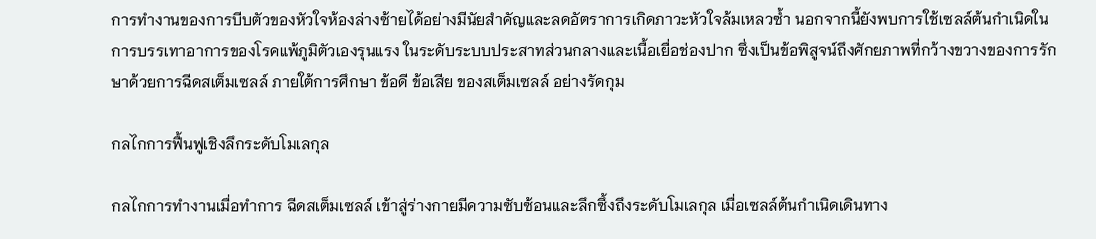การทำงานของการบีบตัวของหัวใจห้องล่างซ้ายได้อย่างมีนัยสำคัญและลดอัตราการเกิดภาวะหัวใจล้มเหลวซ้ำ นอกจากนี้ยังพบการใช้เซลล์ต้นกำเนิดในการบรรเทาอาการของโรคแพ้ภูมิตัวเองรุนแรง ในระดับระบบประสาทส่วนกลางและเนื้อเยื่อช่องปาก ซึ่งเป็นข้อพิสูจน์ถึงศักยภาพที่กว้างขวางของการรักษาด้วยการฉีดสเต็มเซลล์ ภายใต้การศึกษา ข้อดี ข้อเสีย ของสเต็มเซลล์ อย่างรัดกุม

กลไกการฟื้นฟูเชิงลึกระดับโมเลกุล

กลไกการทำงานเมื่อทำการ ฉีดสเต็มเซลล์ เข้าสู่ร่างกายมีความซับซ้อนและลึกซึ้งถึงระดับโมเลกุล เมื่อเซลล์ต้นกำเนิดเดินทาง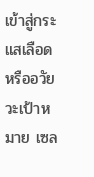เข้าสู่กระแสเลือดหรืออวัยวะเป้าหมาย เซล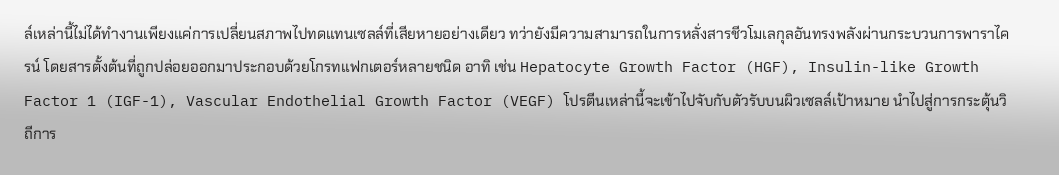ล์เหล่านี้ไม่ได้ทำงานเพียงแค่การเปลี่ยนสภาพไปทดแทนเซลล์ที่เสียหายอย่างเดียว ทว่ายังมีความสามารถในการหลั่งสารชีวโมเลกุลอันทรงพลังผ่านกระบวนการพาราไครน์ โดยสารตั้งต้นที่ถูกปล่อยออกมาประกอบด้วยโกรทแฟกเตอร์หลายชนิด อาทิ เช่น Hepatocyte Growth Factor (HGF), Insulin-like Growth Factor 1 (IGF-1), Vascular Endothelial Growth Factor (VEGF) โปรตีนเหล่านี้จะเข้าไปจับกับตัวรับบนผิวเซลล์เป้าหมาย นำไปสู่การกระตุ้นวิถีการ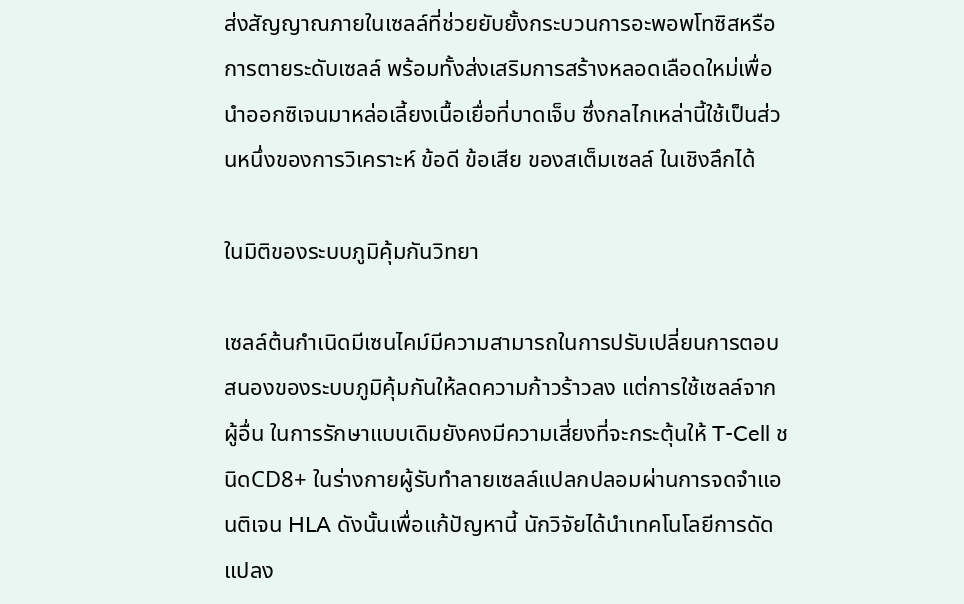ส่งสัญญาณภายในเซลล์ที่ช่วยยับยั้งกระบวนการอะพอพโทซิสหรือการตายระดับเซลล์ พร้อมทั้งส่งเสริมการสร้างหลอดเลือดใหม่เพื่อนำออกซิเจนมาหล่อเลี้ยงเนื้อเยื่อที่บาดเจ็บ ซึ่งกลไกเหล่านี้ใช้เป็นส่วนหนึ่งของการวิเคราะห์ ข้อดี ข้อเสีย ของสเต็มเซลล์ ในเชิงลึกได้

ในมิติของระบบภูมิคุ้มกันวิทยา

เซลล์ต้นกำเนิดมีเซนไคม์มีความสามารถในการปรับเปลี่ยนการตอบสนองของระบบภูมิคุ้มกันให้ลดความก้าวร้าวลง แต่การใช้เซลล์จากผู้อื่น ในการรักษาแบบเดิมยังคงมีความเสี่ยงที่จะกระตุ้นให้ T-Cell ชนิดCD8+ ในร่างกายผู้รับทำลายเซลล์แปลกปลอมผ่านการจดจำแอนติเจน HLA ดังนั้นเพื่อแก้ปัญหานี้ นักวิจัยได้นำเทคโนโลยีการดัดแปลง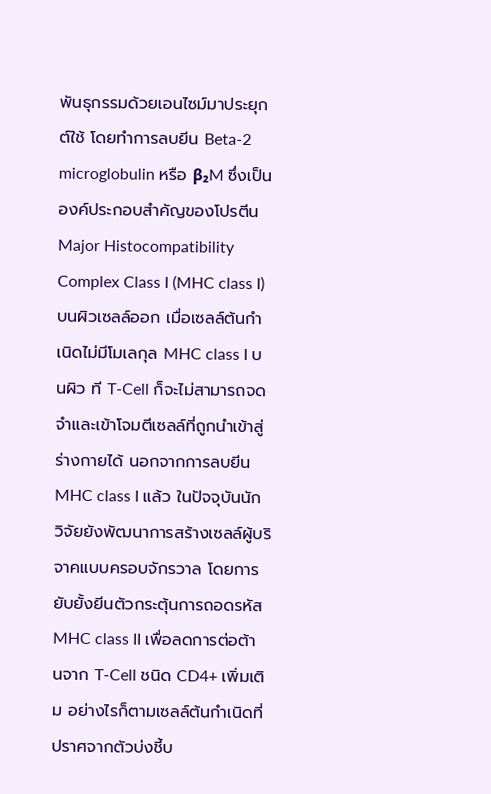พันธุกรรมด้วยเอนไซม์มาประยุกต์ใช้ โดยทำการลบยีน Beta-2 microglobulin หรือ β₂M ซึ่งเป็นองค์ประกอบสำคัญของโปรตีน Major Histocompatibility Complex Class I (MHC class I) บนผิวเซลล์ออก เมื่อเซลล์ต้นกำเนิดไม่มีโมเลกุล MHC class I บนผิว ที T-Cell ก็จะไม่สามารถจดจำและเข้าโจมตีเซลล์ที่ถูกนำเข้าสู่ร่างกายได้ นอกจากการลบยีน MHC class I แล้ว ในปัจจุบันนักวิจัยยังพัฒนาการสร้างเซลล์ผู้บริจาคแบบครอบจักรวาล โดยการยับยั้งยีนตัวกระตุ้นการถอดรหัส MHC class II เพื่อลดการต่อต้านจาก T-Cell ชนิด CD4+ เพิ่มเติม อย่างไรก็ตามเซลล์ต้นกำเนิดที่ปราศจากตัวบ่งชี้บ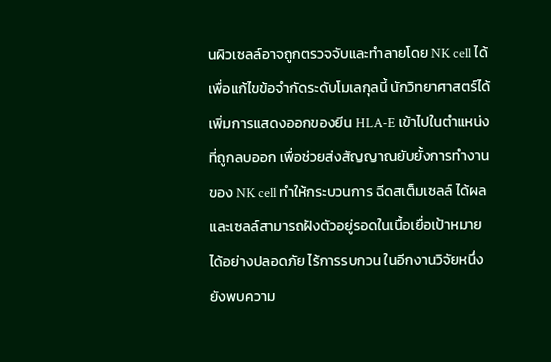นผิวเซลล์อาจถูกตรวจจับและทำลายโดย NK cell ได้ เพื่อแก้ไขข้อจำกัดระดับโมเลกุลนี้ นักวิทยาศาสตร์ได้เพิ่มการแสดงออกของยีน HLA-E เข้าไปในตำแหน่งที่ถูกลบออก เพื่อช่วยส่งสัญญาณยับยั้งการทำงานของ NK cell ทำให้กระบวนการ ฉีดสเต็มเซลล์ ได้ผลและเซลล์สามารถฝังตัวอยู่รอดในเนื้อเยื่อเป้าหมายได้อย่างปลอดภัย ไร้การรบกวน ในอีกงานวิจัยหนึ่งยังพบความ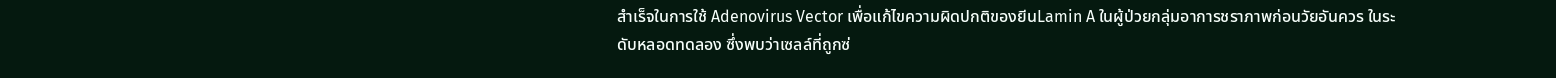สำเร็จในการใช้ Adenovirus Vector เพื่อแก้ไขความผิดปกติของยีนLamin A ในผู้ป่วยกลุ่มอาการชราภาพก่อนวัยอันควร ในระดับหลอดทดลอง ซึ่งพบว่าเซลล์ที่ถูกซ่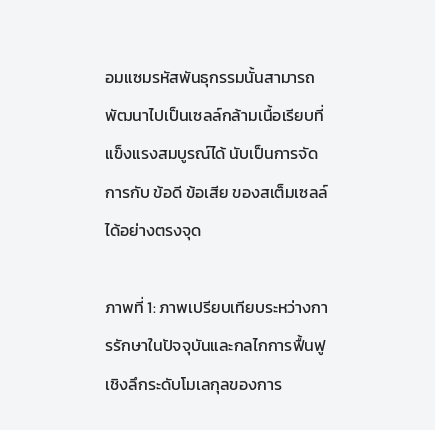อมแซมรหัสพันธุกรรมนั้นสามารถพัฒนาไปเป็นเซลล์กล้ามเนื้อเรียบที่แข็งแรงสมบูรณ์ได้ นับเป็นการจัดการกับ ข้อดี ข้อเสีย ของสเต็มเซลล์ ได้อย่างตรงจุด

ภาพที่ 1: ภาพเปรียบเทียบระหว่างการรักษาในปัจจุบันและกลไกการฟื้นฟูเชิงลึกระดับโมเลกุลของการ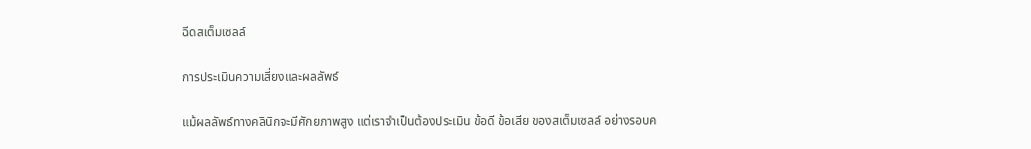ฉีดสเต็มเซลล์

การประเมินความเสี่ยงและผลลัพธ์

แม้ผลลัพธ์ทางคลินิกจะมีศักยภาพสูง แต่เราจำเป็นต้องประเมิน ข้อดี ข้อเสีย ของสเต็มเซลล์ อย่างรอบค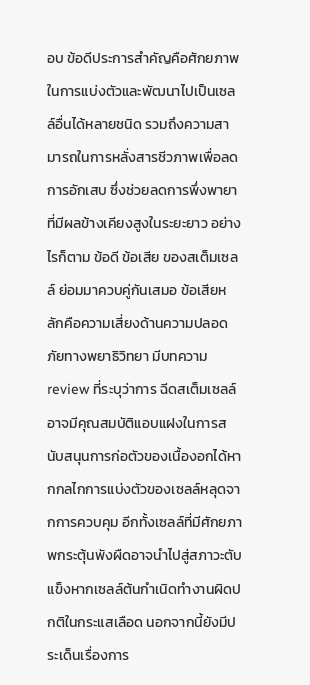อบ ข้อดีประการสำคัญคือศักยภาพในการแบ่งตัวและพัฒนาไปเป็นเซลล์อื่นได้หลายชนิด รวมถึงความสามารถในการหลั่งสารชีวภาพเพื่อลดการอักเสบ ซึ่งช่วยลดการพึ่งพายาที่มีผลข้างเคียงสูงในระยะยาว อย่างไรก็ตาม ข้อดี ข้อเสีย ของสเต็มเซลล์ ย่อมมาควบคู่กันเสมอ ข้อเสียหลักคือความเสี่ยงด้านความปลอดภัยทางพยาธิวิทยา มีบทความ review ที่ระบุว่าการ ฉีดสเต็มเซลล์ อาจมีคุณสมบัติแอบแฝงในการสนับสนุนการก่อตัวของเนื้องอกได้หากกลไกการแบ่งตัวของเซลล์หลุดจากการควบคุม อีกทั้งเซลล์ที่มีศักยภาพกระตุ้นพังผืดอาจนำไปสู่สภาวะตับแข็งหากเซลล์ต้นกำเนิดทำงานผิดปกติในกระแสเลือด นอกจากนี้ยังมีประเด็นเรื่องการ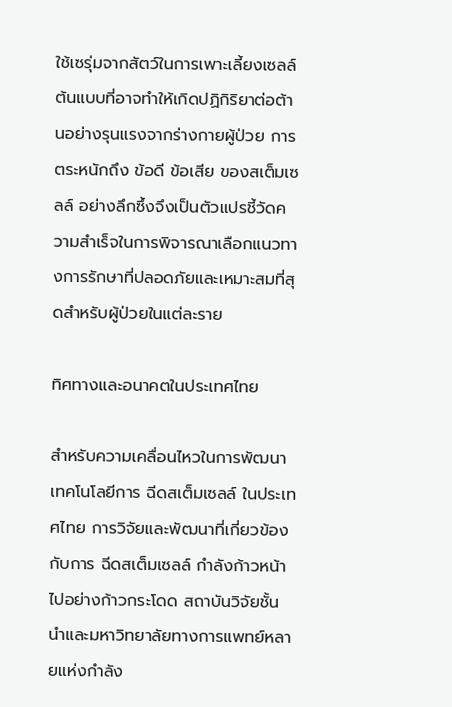ใช้เซรุ่มจากสัตว์ในการเพาะเลี้ยงเซลล์ต้นแบบที่อาจทำให้เกิดปฏิกิริยาต่อต้านอย่างรุนแรงจากร่างกายผู้ป่วย การตระหนักถึง ข้อดี ข้อเสีย ของสเต็มเซลล์ อย่างลึกซึ้งจึงเป็นตัวแปรชี้วัดความสำเร็จในการพิจารณาเลือกแนวทางการรักษาที่ปลอดภัยและเหมาะสมที่สุดสำหรับผู้ป่วยในแต่ละราย

ทิศทางและอนาคตในประเทศไทย

สำหรับความเคลื่อนไหวในการพัฒนาเทคโนโลยีการ ฉีดสเต็มเซลล์ ในประเทศไทย การวิจัยและพัฒนาที่เกี่ยวข้องกับการ ฉีดสเต็มเซลล์ กำลังก้าวหน้าไปอย่างก้าวกระโดด สถาบันวิจัยชั้นนำและมหาวิทยาลัยทางการแพทย์หลายแห่งกำลัง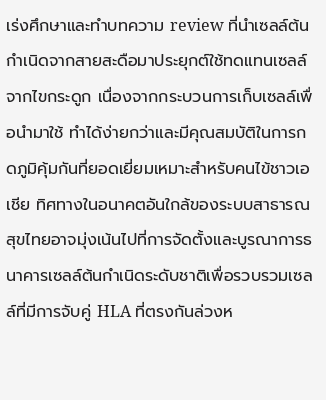เร่งศึกษาและทำบทความ review ที่นำเซลล์ต้นกำเนิดจากสายสะดือมาประยุกต์ใช้ทดแทนเซลล์จากไขกระดูก เนื่องจากกระบวนการเก็บเซลล์เพื่อนำมาใช้ ทำได้ง่ายกว่าและมีคุณสมบัติในการกดภูมิคุ้มกันที่ยอดเยี่ยมเหมาะสำหรับคนไข้ชาวเอเชีย ทิศทางในอนาคตอันใกล้ของระบบสาธารณสุขไทยอาจมุ่งเน้นไปที่การจัดตั้งและบูรณาการธนาคารเซลล์ต้นกำเนิดระดับชาติเพื่อรวบรวมเซลล์ที่มีการจับคู่ HLA ที่ตรงกันล่วงห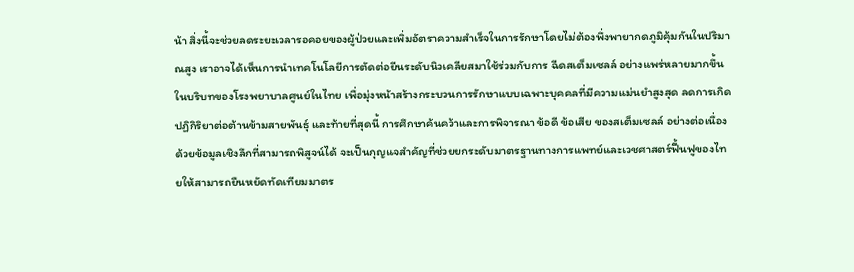น้า สิ่งนี้จะช่วยลดระยะเวลารอคอยของผู้ป่วยและเพิ่มอัตราความสำเร็จในการรักษาโดยไม่ต้องพึ่งพายากดภูมิคุ้มกันในปริมาณสูง เราอาจได้เห็นการนำเทคโนโลยีการตัดต่อยีนระดับนิวเคลียสมาใช้ร่วมกับการ ฉีดสเต็มเซลล์ อย่างแพร่หลายมากขึ้นในบริบทของโรงพยาบาลศูนย์ในไทย เพื่อมุ่งหน้าสร้างกระบวนการรักษาแบบเฉพาะบุคคลที่มีความแม่นยำสูงสุด ลดการเกิดปฏิกิริยาต่อต้านข้ามสายพันธุ์ และท้ายที่สุดนี้ การศึกษาค้นคว้าและการพิจารณา ข้อดี ข้อเสีย ของสเต็มเซลล์ อย่างต่อเนื่องด้วยข้อมูลเชิงลึกที่สามารถพิสูจน์ได้ จะเป็นกุญแจสำคัญที่ช่วยยกระดับมาตรฐานทางการแพทย์และเวชศาสตร์ฟื้นฟูของไทยให้สามารถยืนหยัดทัดเทียมมาตร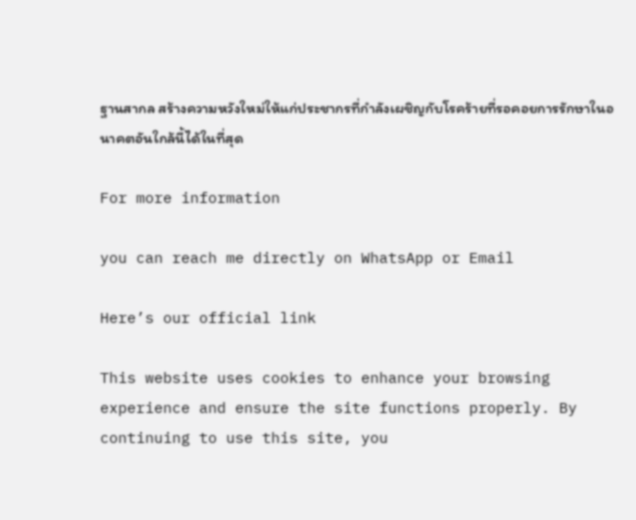ฐานสากล สร้างความหวังใหม่ให้แก่ประชากรที่กำลังเผชิญกับโรคร้ายที่รอคอยการรักษาในอนาคตอันใกล้นี้ได้ในที่สุด

For more information

you can reach me directly on WhatsApp or Email

Here’s our official link

This website uses cookies to enhance your browsing experience and ensure the site functions properly. By continuing to use this site, you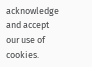acknowledge and accept our use of cookies.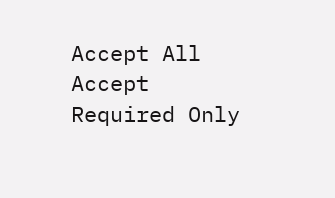Accept All Accept Required Only